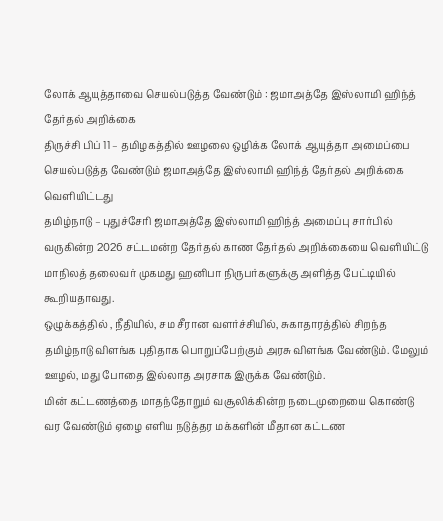லோக் ஆயுத்தாவை செயல்படுத்த வேண்டும் : ஜமாஅத்தே இஸ்லாமி ஹிந்த் தேர்தல் அறிக்கை
திருச்சி பிப் 11 – தமிழகத்தில் ஊழலை ஒழிக்க லோக் ஆயுத்தா அமைப்பை செயல்படுத்த வேண்டும் ஜமாஅத்தே இஸ்லாமி ஹிந்த் தேர்தல் அறிக்கை வெளியிட்டது
தமிழ்நாடு – புதுச்சேரி ஜமாஅத்தே இஸ்லாமி ஹிந்த் அமைப்பு சார்பில் வருகின்ற 2026 சட்டமன்ற தேர்தல் காண தேர்தல் அறிக்கையை வெளியிட்டு மாநிலத் தலைவர் முகமது ஹனிபா நிருபர்களுக்கு அளித்த பேட்டியில் கூறியதாவது.
ஒழுக்கத்தில் , நீதியில், சம சீரான வளர்ச்சியில், சுகாதாரத்தில் சிறந்த தமிழ்நாடு விளங்க புதிதாக பொறுப்பேற்கும் அரசு விளங்க வேண்டும். மேலும் ஊழல், மது போதை இல்லாத அரசாக இருக்க வேண்டும்.
மின் கட்டணத்தை மாதந்தோறும் வசூலிக்கின்ற நடைமுறையை கொண்டு வர வேண்டும் ஏழை எளிய நடுத்தர மக்களின் மீதான கட்டண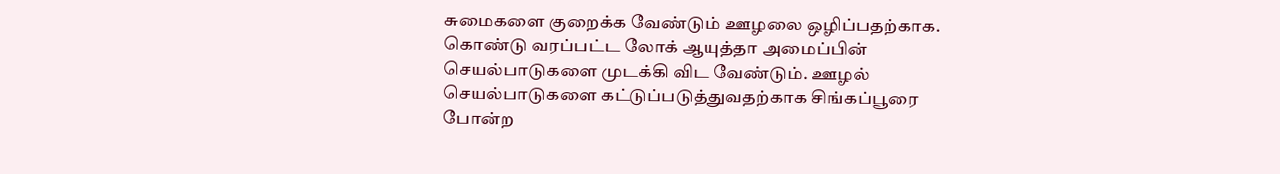சுமைகளை குறைக்க வேண்டும் ஊழலை ஒழிப்பதற்காக. கொண்டு வரப்பட்ட லோக் ஆயுத்தா அமைப்பின் செயல்பாடுகளை முடக்கி விட வேண்டும். ஊழல் செயல்பாடுகளை கட்டுப்படுத்துவதற்காக சிங்கப்பூரை போன்ற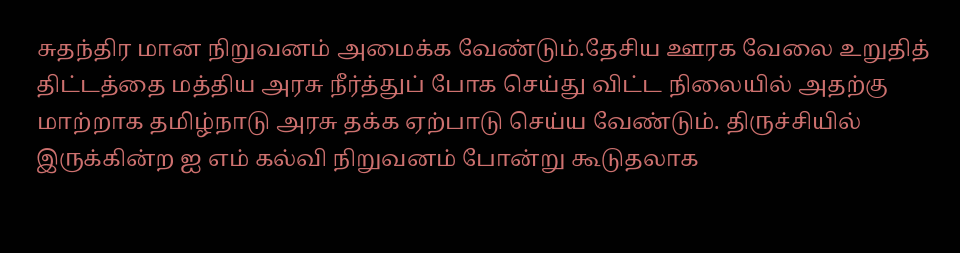சுதந்திர மான நிறுவனம் அமைக்க வேண்டும்.தேசிய ஊரக வேலை உறுதித் திட்டத்தை மத்திய அரசு நீர்த்துப் போக செய்து விட்ட நிலையில் அதற்கு மாற்றாக தமிழ்நாடு அரசு தக்க ஏற்பாடு செய்ய வேண்டும். திருச்சியில் இருக்கின்ற ஐ எம் கல்வி நிறுவனம் போன்று கூடுதலாக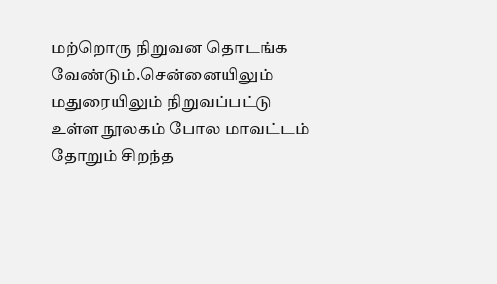மற்றொரு நிறுவன தொடங்க வேண்டும்.சென்னையிலும் மதுரையிலும் நிறுவப்பட்டு உள்ள நூலகம் போல மாவட்டம் தோறும் சிறந்த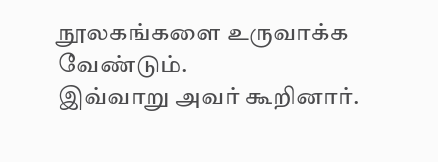நூலகங்களை உருவாக்க வேண்டும்.
இவ்வாறு அவர் கூறினார்.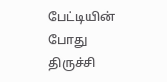பேட்டியின் போது திருச்சி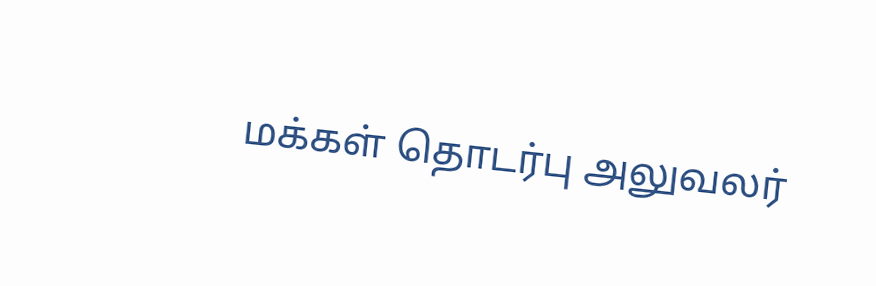மக்கள் தொடர்பு அலுவலர்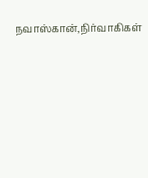நவாஸ்கான்,நிர்வாகிகள்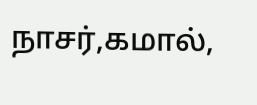நாசர்,கமால்,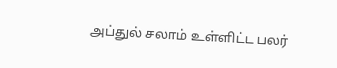அப்துல் சலாம் உள்ளிட்ட பலர்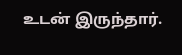உடன் இருந்தார்.